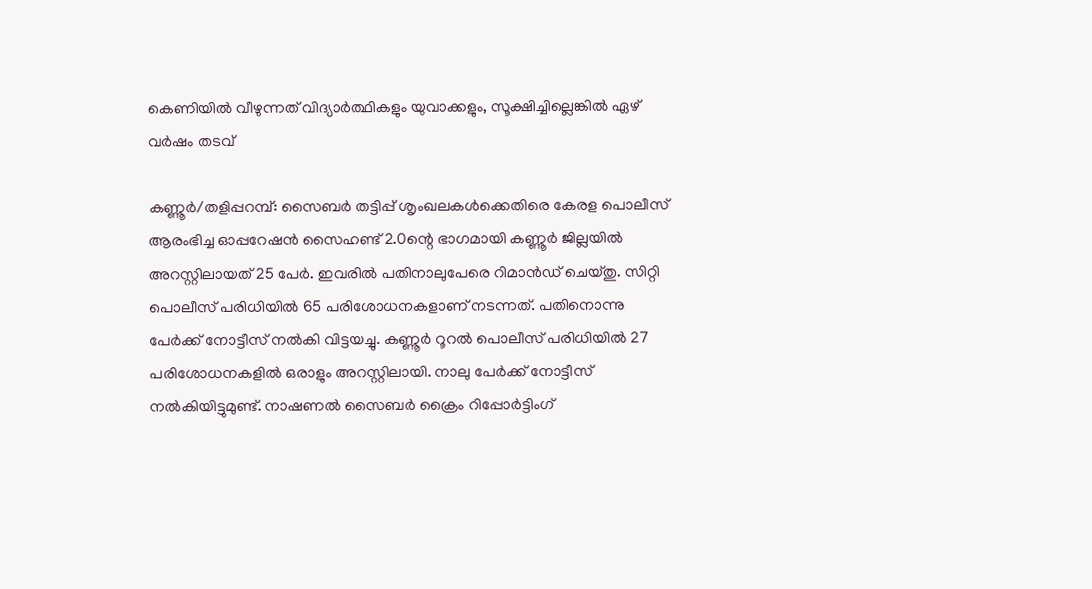കെണിയിൽ വീഴുന്നത് വിദ്യാർത്ഥികളും യുവാക്കളും, സൂക്ഷിച്ചില്ലെങ്കിൽ ഏഴ് വർഷം തടവ്

കണ്ണൂർ/തളിപ്പറമ്പ്: സൈബർ തട്ടിപ്പ് ശൃംഖലകൾക്കെതിരെ കേരള പൊലീസ് ആരംഭിച്ച ഓപ്പറേഷൻ സൈഹണ്ട് 2.0ന്റെ ഭാഗമായി കണ്ണൂർ ജില്ലയിൽ അറസ്റ്റിലായത് 25 പേർ. ഇവരിൽ പതിനാലുപേരെ റിമാൻഡ് ചെയ്തു. സിറ്റി പൊലീസ് പരിധിയിൽ 65 പരിശോധനകളാണ് നടന്നത്. പതിനൊന്നു പേർക്ക് നോട്ടീസ് നൽകി വിട്ടയച്ചു. കണ്ണൂർ റൂറൽ പൊലീസ് പരിധിയിൽ 27 പരിശോധനകളിൽ ഒരാളും അറസ്റ്റിലായി. നാലു പേർക്ക് നോട്ടീസ് നൽകിയിട്ടുമുണ്ട്. നാഷണൽ സൈബർ ക്രൈം റിപ്പോർട്ടിംഗ്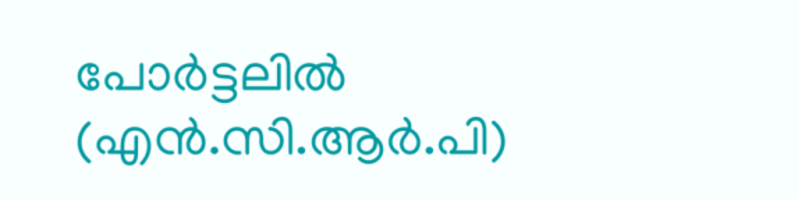പോർട്ടലിൽ (എൻ.സി.ആർ.പി)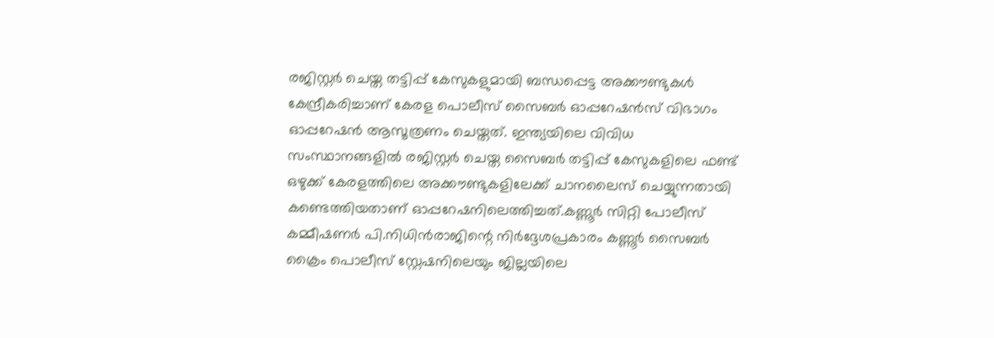രജിസ്റ്റർ ചെയ്ത തട്ടിപ്പ് കേസുകളുമായി ബന്ധപ്പെട്ട അക്കൗണ്ടുകൾ കേന്ദ്രീകരിച്ചാണ് കേരള പൊലീസ് സൈബർ ഓപ്പറേഷൻസ് വിഭാഗം ഓപ്പറേഷൻ ആസൂത്രണം ചെയ്തത്. ഇന്ത്യയിലെ വിവിധ സംസ്ഥാനങ്ങളിൽ രജിസ്റ്റർ ചെയ്ത സൈബർ തട്ടിപ്പ് കേസുകളിലെ ഫണ്ട് ഒഴുക്ക് കേരളത്തിലെ അക്കൗണ്ടുകളിലേക്ക് ചാനലൈസ് ചെയ്യുന്നതായി കണ്ടെത്തിയതാണ് ഓപ്പറേഷനിലെത്തിച്ചത്.കണ്ണൂർ സിറ്റി പോലീസ് കമ്മീഷണർ പി.നിധിൻരാജിന്റെ നിർദ്ദേശപ്രകാരം കണ്ണൂർ സൈബർ ക്രൈം പൊലീസ് സ്റ്റേഷനിലെയും ജില്ലയിലെ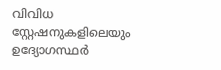വിവിധ സ്റ്റേഷനുകളിലെയും ഉദ്യോഗസ്ഥർ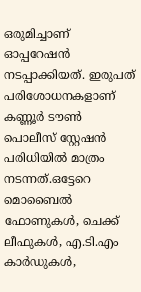ഒരുമിച്ചാണ് ഓപ്പറേഷൻ നടപ്പാക്കിയത്. ഇരുപത് പരിശോധനകളാണ് കണ്ണൂർ ടൗൺ പൊലീസ് സ്റ്റേഷൻ പരിധിയിൽ മാത്രം നടന്നത്.ഒട്ടേറെ മൊബൈൽ ഫോണുകൾ, ചെക്ക് ലീഫുകൾ, എ.ടി.എം കാർഡുകൾ,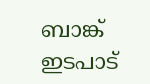ബാങ്ക് ഇടപാട്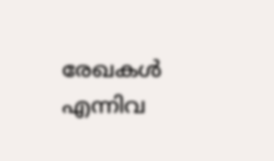രേഖകൾ എന്നിവ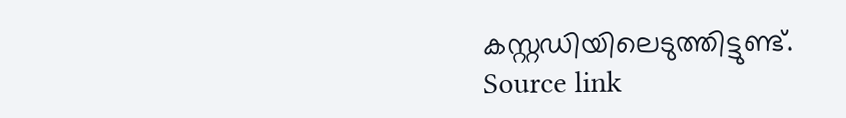കസ്റ്റഡിയിലെടുത്തിട്ടുണ്ട്.
Source link